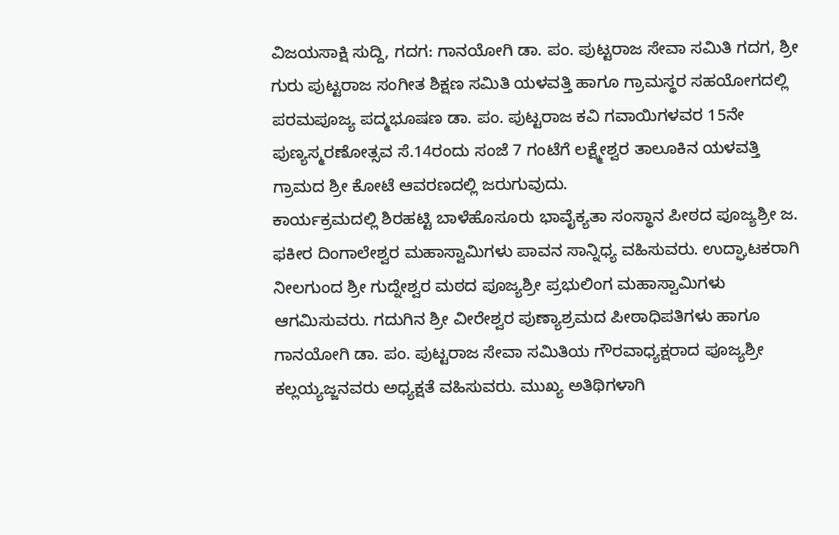ವಿಜಯಸಾಕ್ಷಿ ಸುದ್ದಿ, ಗದಗ: ಗಾನಯೋಗಿ ಡಾ. ಪಂ. ಪುಟ್ಟರಾಜ ಸೇವಾ ಸಮಿತಿ ಗದಗ, ಶ್ರೀ ಗುರು ಪುಟ್ಟರಾಜ ಸಂಗೀತ ಶಿಕ್ಷಣ ಸಮಿತಿ ಯಳವತ್ತಿ ಹಾಗೂ ಗ್ರಾಮಸ್ಥರ ಸಹಯೋಗದಲ್ಲಿ ಪರಮಪೂಜ್ಯ ಪದ್ಮಭೂಷಣ ಡಾ. ಪಂ. ಪುಟ್ಟರಾಜ ಕವಿ ಗವಾಯಿಗಳವರ 15ನೇ ಪುಣ್ಯಸ್ಮರಣೋತ್ಸವ ಸೆ.14ರಂದು ಸಂಜೆ 7 ಗಂಟೆಗೆ ಲಕ್ಷ್ಮೇಶ್ವರ ತಾಲೂಕಿನ ಯಳವತ್ತಿ ಗ್ರಾಮದ ಶ್ರೀ ಕೋಟೆ ಆವರಣದಲ್ಲಿ ಜರುಗುವುದು.
ಕಾರ್ಯಕ್ರಮದಲ್ಲಿ ಶಿರಹಟ್ಟಿ ಬಾಳೆಹೊಸೂರು ಭಾವೈಕ್ಯತಾ ಸಂಸ್ಥಾನ ಪೀಠದ ಪೂಜ್ಯಶ್ರೀ ಜ. ಫಕೀರ ದಿಂಗಾಲೇಶ್ವರ ಮಹಾಸ್ವಾಮಿಗಳು ಪಾವನ ಸಾನ್ನಿಧ್ಯ ವಹಿಸುವರು. ಉದ್ಘಾಟಕರಾಗಿ ನೀಲಗುಂದ ಶ್ರೀ ಗುದ್ನೇಶ್ವರ ಮಠದ ಪೂಜ್ಯಶ್ರೀ ಪ್ರಭುಲಿಂಗ ಮಹಾಸ್ವಾಮಿಗಳು ಆಗಮಿಸುವರು. ಗದುಗಿನ ಶ್ರೀ ವೀರೇಶ್ವರ ಪುಣ್ಯಾಶ್ರಮದ ಪೀಠಾಧಿಪತಿಗಳು ಹಾಗೂ ಗಾನಯೋಗಿ ಡಾ. ಪಂ. ಪುಟ್ಟರಾಜ ಸೇವಾ ಸಮಿತಿಯ ಗೌರವಾಧ್ಯಕ್ಷರಾದ ಪೂಜ್ಯಶ್ರೀ ಕಲ್ಲಯ್ಯಜ್ಜನವರು ಅಧ್ಯಕ್ಷತೆ ವಹಿಸುವರು. ಮುಖ್ಯ ಅತಿಥಿಗಳಾಗಿ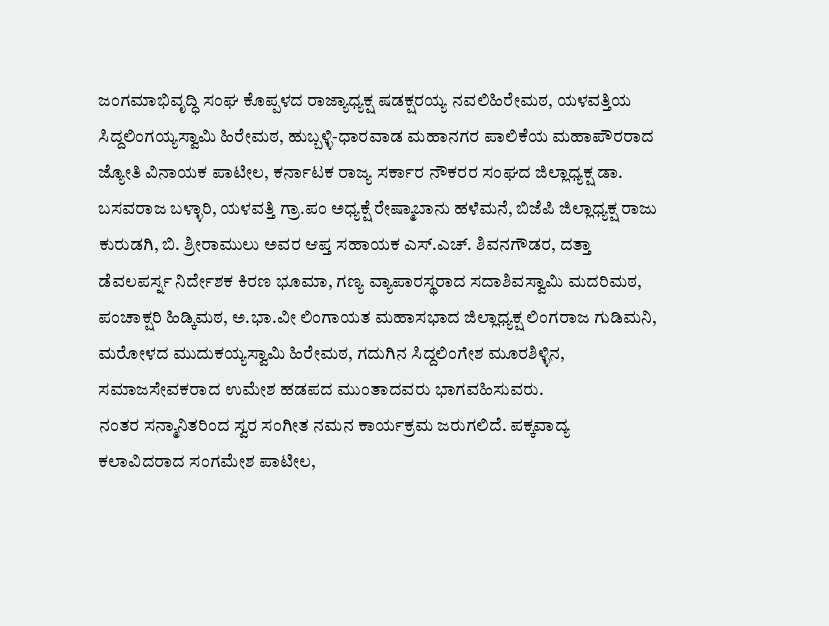ಜಂಗಮಾಭಿವೃದ್ಧಿ ಸಂಘ ಕೊಪ್ಪಳದ ರಾಜ್ಯಾಧ್ಯಕ್ಷ ಷಡಕ್ಷರಯ್ಯ ನವಲಿಹಿರೇಮಠ, ಯಳವತ್ತಿಯ ಸಿದ್ದಲಿಂಗಯ್ಯಸ್ವಾಮಿ ಹಿರೇಮಠ, ಹುಬ್ಬಳ್ಳಿ-ಧಾರವಾಡ ಮಹಾನಗರ ಪಾಲಿಕೆಯ ಮಹಾಪೌರರಾದ ಜ್ಯೋತಿ ವಿನಾಯಕ ಪಾಟೀಲ, ಕರ್ನಾಟಕ ರಾಜ್ಯ ಸರ್ಕಾರ ನೌಕರರ ಸಂಘದ ಜಿಲ್ಲಾಧ್ಯಕ್ಷ ಡಾ. ಬಸವರಾಜ ಬಳ್ಳಾರಿ, ಯಳವತ್ತಿ ಗ್ರಾ.ಪಂ ಅಧ್ಯಕ್ಷೆ ರೇಷ್ಮಾಬಾನು ಹಳೆಮನೆ, ಬಿಜೆಪಿ ಜಿಲ್ಲಾಧ್ಯಕ್ಷ ರಾಜು ಕುರುಡಗಿ, ಬಿ. ಶ್ರೀರಾಮುಲು ಅವರ ಆಪ್ತ ಸಹಾಯಕ ಎಸ್.ಎಚ್. ಶಿವನಗೌಡರ, ದತ್ತಾ ಡೆವಲಪರ್ಸ್ನ ನಿರ್ದೇಶಕ ಕಿರಣ ಭೂಮಾ, ಗಣ್ಯ ವ್ಯಾಪಾರಸ್ಥರಾದ ಸದಾಶಿವಸ್ವಾಮಿ ಮದರಿಮಠ, ಪಂಚಾಕ್ಷರಿ ಹಿಡ್ಕಿಮಠ, ಅ.ಭಾ.ವೀ ಲಿಂಗಾಯತ ಮಹಾಸಭಾದ ಜಿಲ್ಲಾಧ್ಯಕ್ಷ ಲಿಂಗರಾಜ ಗುಡಿಮನಿ, ಮರೋಳದ ಮುದುಕಯ್ಯಸ್ವಾಮಿ ಹಿರೇಮಠ, ಗದುಗಿನ ಸಿದ್ದಲಿಂಗೇಶ ಮೂರಶಿಳ್ಳಿನ, ಸಮಾಜಸೇವಕರಾದ ಉಮೇಶ ಹಡಪದ ಮುಂತಾದವರು ಭಾಗವಹಿಸುವರು.
ನಂತರ ಸನ್ಮಾನಿತರಿಂದ ಸ್ವರ ಸಂಗೀತ ನಮನ ಕಾರ್ಯಕ್ರಮ ಜರುಗಲಿದೆ. ಪಕ್ಕವಾದ್ಯ ಕಲಾವಿದರಾದ ಸಂಗಮೇಶ ಪಾಟೀಲ,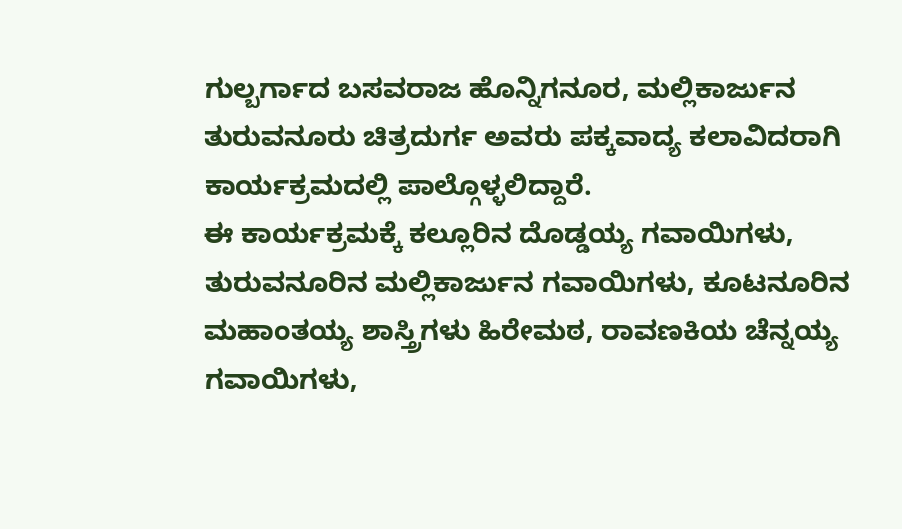ಗುಲ್ಬರ್ಗಾದ ಬಸವರಾಜ ಹೊನ್ನಿಗನೂರ, ಮಲ್ಲಿಕಾರ್ಜುನ ತುರುವನೂರು ಚಿತ್ರದುರ್ಗ ಅವರು ಪಕ್ಕವಾದ್ಯ ಕಲಾವಿದರಾಗಿ ಕಾರ್ಯಕ್ರಮದಲ್ಲಿ ಪಾಲ್ಗೊಳ್ಳಲಿದ್ದಾರೆ.
ಈ ಕಾರ್ಯಕ್ರಮಕ್ಕೆ ಕಲ್ಲೂರಿನ ದೊಡ್ಡಯ್ಯ ಗವಾಯಿಗಳು, ತುರುವನೂರಿನ ಮಲ್ಲಿಕಾರ್ಜುನ ಗವಾಯಿಗಳು, ಕೂಟನೂರಿನ ಮಹಾಂತಯ್ಯ ಶಾಸ್ತ್ರಿಗಳು ಹಿರೇಮಠ, ರಾವಣಕಿಯ ಚೆನ್ನಯ್ಯ ಗವಾಯಿಗಳು,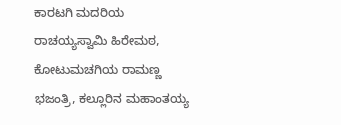ಕಾರಟಗಿ ಮದರಿಯ ರಾಚಯ್ಯಸ್ವಾಮಿ ಹಿರೇಮಠ, ಕೋಟುಮಚಗಿಯ ರಾಮಣ್ಣ ಭಜಂತ್ರಿ, ಕಲ್ಲೂರಿನ ಮಹಾಂತಯ್ಯ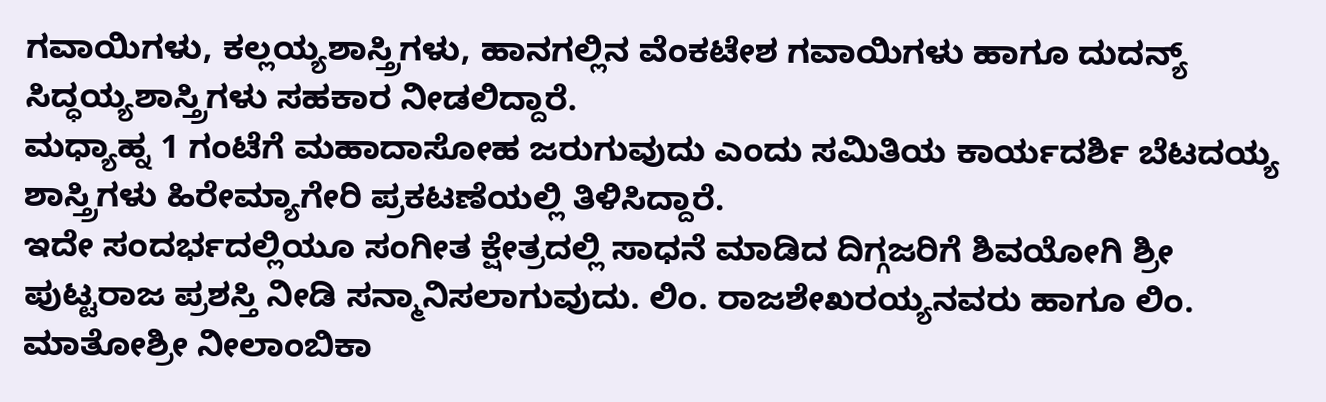ಗವಾಯಿಗಳು, ಕಲ್ಲಯ್ಯಶಾಸ್ತ್ರಿಗಳು, ಹಾನಗಲ್ಲಿನ ವೆಂಕಟೇಶ ಗವಾಯಿಗಳು ಹಾಗೂ ದುದನ್ಯ್ ಸಿದ್ಧಯ್ಯಶಾಸ್ತ್ರಿಗಳು ಸಹಕಾರ ನೀಡಲಿದ್ದಾರೆ.
ಮಧ್ಯಾಹ್ನ 1 ಗಂಟೆಗೆ ಮಹಾದಾಸೋಹ ಜರುಗುವುದು ಎಂದು ಸಮಿತಿಯ ಕಾರ್ಯದರ್ಶಿ ಬೆಟದಯ್ಯ ಶಾಸ್ತ್ರಿಗಳು ಹಿರೇಮ್ಯಾಗೇರಿ ಪ್ರಕಟಣೆಯಲ್ಲಿ ತಿಳಿಸಿದ್ದಾರೆ.
ಇದೇ ಸಂದರ್ಭದಲ್ಲಿಯೂ ಸಂಗೀತ ಕ್ಷೇತ್ರದಲ್ಲಿ ಸಾಧನೆ ಮಾಡಿದ ದಿಗ್ಗಜರಿಗೆ ಶಿವಯೋಗಿ ಶ್ರೀ ಪುಟ್ಟರಾಜ ಪ್ರಶಸ್ತಿ ನೀಡಿ ಸನ್ಮಾನಿಸಲಾಗುವುದು. ಲಿಂ. ರಾಜಶೇಖರಯ್ಯನವರು ಹಾಗೂ ಲಿಂ. ಮಾತೋಶ್ರೀ ನೀಲಾಂಬಿಕಾ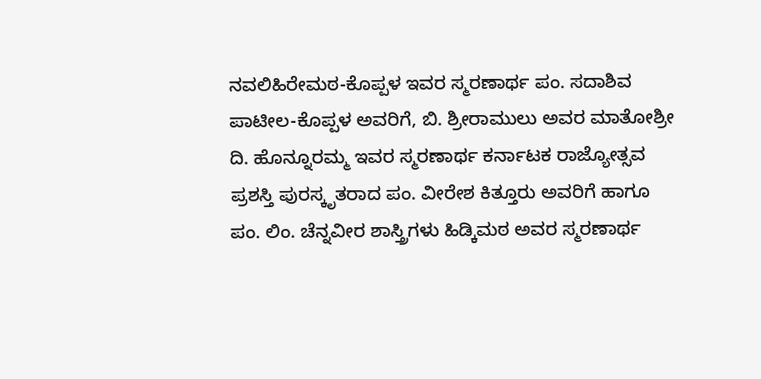ನವಲಿಹಿರೇಮಠ-ಕೊಪ್ಪಳ ಇವರ ಸ್ಮರಣಾರ್ಥ ಪಂ. ಸದಾಶಿವ ಪಾಟೀಲ-ಕೊಪ್ಪಳ ಅವರಿಗೆ, ಬಿ. ಶ್ರೀರಾಮುಲು ಅವರ ಮಾತೋಶ್ರೀ ದಿ. ಹೊನ್ನೂರಮ್ಮ ಇವರ ಸ್ಮರಣಾರ್ಥ ಕರ್ನಾಟಕ ರಾಜ್ಯೋತ್ಸವ ಪ್ರಶಸ್ತಿ ಪುರಸ್ಕೃತರಾದ ಪಂ. ವೀರೇಶ ಕಿತ್ತೂರು ಅವರಿಗೆ ಹಾಗೂ ಪಂ. ಲಿಂ. ಚೆನ್ನವೀರ ಶಾಸ್ತ್ರಿಗಳು ಹಿಡ್ಕಿಮಠ ಅವರ ಸ್ಮರಣಾರ್ಥ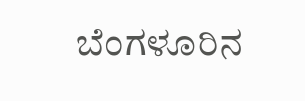ಬೆಂಗಳೂರಿನ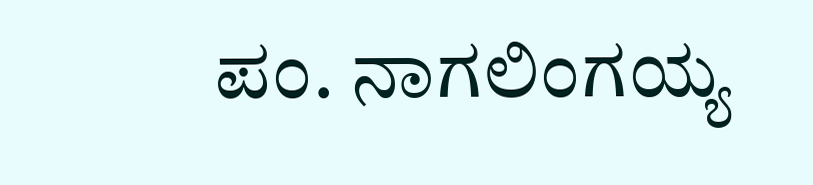ಪಂ. ನಾಗಲಿಂಗಯ್ಯ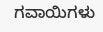ಗವಾಯಿಗಳು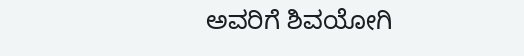ಅವರಿಗೆ ಶಿವಯೋಗಿ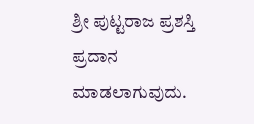ಶ್ರೀ ಪುಟ್ಟರಾಜ ಪ್ರಶಸ್ತಿ ಪ್ರದಾನ ಮಾಡಲಾಗುವುದು.